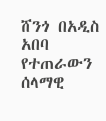ሸንጎ በአዲስ አበባ የተጠራውን ሰላማዊ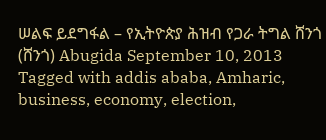ሠልፍ ይደግፋል – የኢትዮጵያ ሕዝብ የጋራ ትግል ሸንጎ (ሸንጎ) Abugida September 10, 2013 Tagged with addis ababa, Amharic, business, economy, election,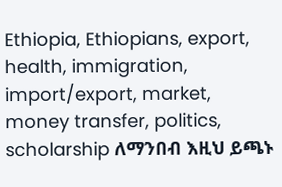Ethiopia, Ethiopians, export, health, immigration, import/export, market, money transfer, politics, scholarship ለማንበብ እዚህ ይጫኑ